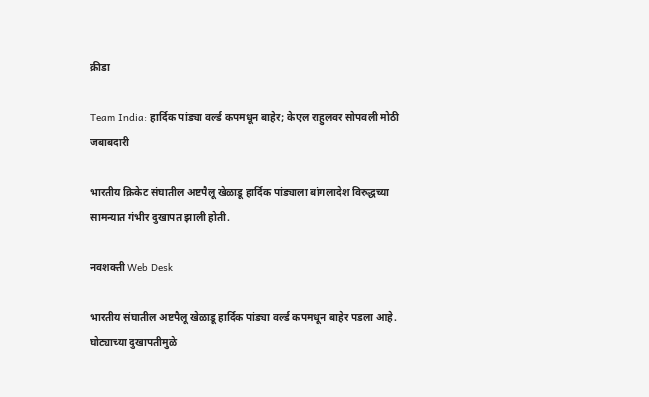क्रीडा

Team India: हार्दिक पांड्या वर्ल्ड कपमधून बाहेर; केएल राहुलवर सोपवली मोठी जबाबदारी

भारतीय क्रिकेट संघातील अष्टपैलू खेळाडू हार्दिक पांड्याला बांगलादेश विरुद्धच्या सामन्यात गंभीर दुखापत झाली होती.

नवशक्ती Web Desk

भारतीय संघातील अष्टपैलू खेळाडू हार्दिक पांड्या वर्ल्ड कपमधून बाहेर पडला आहे. घोट्याच्या दुखापतीमुळे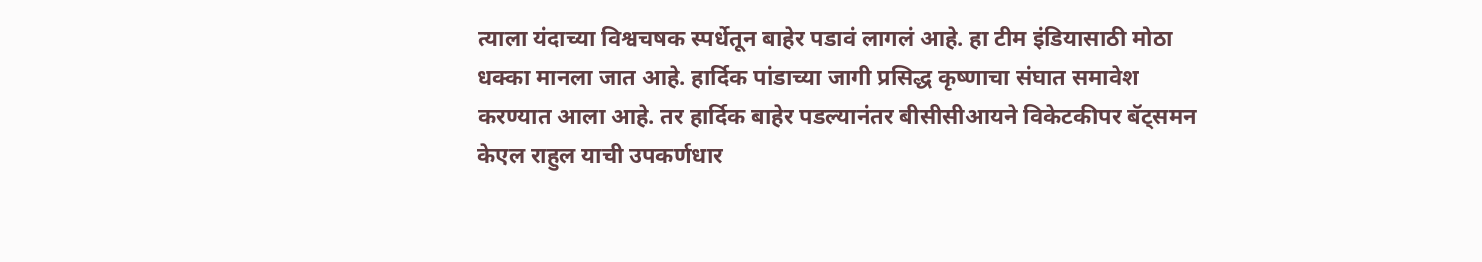त्याला यंदाच्या विश्वचषक स्पर्धेतून बाहेर पडावं लागलं आहे. हा टीम इंडियासाठी मोठा धक्का मानला जात आहे. हार्दिक पांडाच्या जागी प्रसिद्ध कृष्णाचा संघात समावेश करण्यात आला आहे. तर हार्दिक बाहेर पडल्यानंतर बीसीसीआयने विकेटकीपर बॅट्समन केएल राहुल याची उपकर्णधार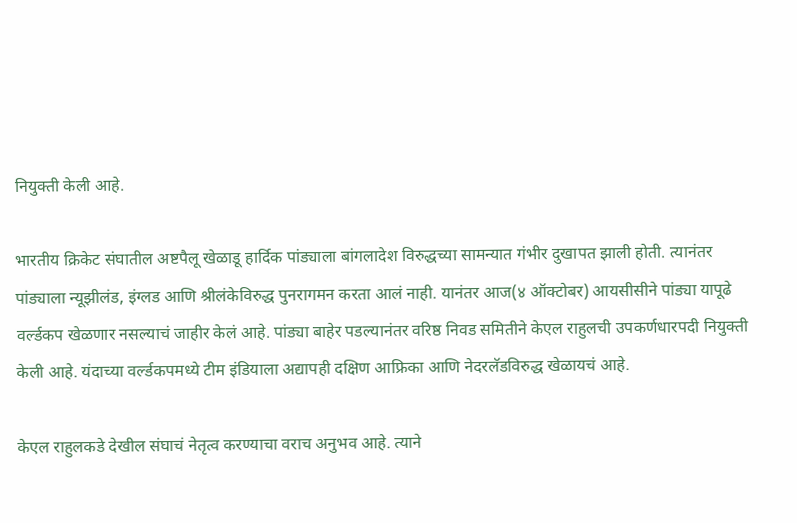नियुक्ती केली आहे.

भारतीय क्रिकेट संघातील अष्टपैलू खेळाडू हार्दिक पांड्याला बांगलादेश विरुद्धच्या सामन्यात गंभीर दुखापत झाली होती. त्यानंतर पांड्याला न्यूझीलंड, इंग्लड आणि श्रीलंकेविरुद्ध पुनरागमन करता आलं नाही. यानंतर आज(४ ऑक्टोबर) आयसीसीने पांड्या यापूढे वर्ल्डकप खेळणार नसल्याचं जाहीर केलं आहे. पांड्या बाहेर पडल्यानंतर वरिष्ठ निवड समितीने केएल राहुलची उपकर्णधारपदी नियुक्ती केली आहे. यंदाच्या वर्ल्डकपमध्ये टीम इंडियाला अद्यापही दक्षिण आफ्रिका आणि नेदरलॅडविरुद्ध खेळायचं आहे.

केएल राहुलकडे देखील संघाचं नेतृत्व करण्याचा वराच अनुभव आहे. त्याने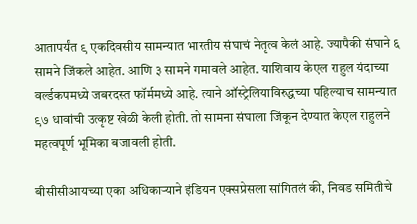आतापर्यंत ९ एकदिवसीय सामन्यात भारतीय संघाचं नेतृत्व केलं आहे. ज्यापैकी संघाने ६ सामने जिंकले आहेत. आणि ३ सामने गमावले आहेत. याशिवाय केएल राहुल यंदाच्या वर्ल्डकपमध्ये जबरदस्त फॉर्ममध्ये आहे. त्याने ऑस्ट्रेलियाविरुद्धच्या पहिल्याच सामन्यात ९७ धावांची उत्कृष्ट खेळी केली होती. तो सामना संघाला जिंकून देण्यात केएल राहुलने महत्वपूर्ण भूमिका बजावली होती.

बीसीसीआयच्या एका अधिकाऱ्याने इंडियन एक्सप्रेसला सांगितलं की, निवड समितीचे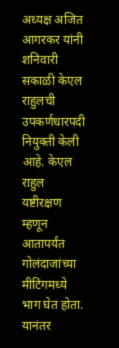अध्यक्ष अजित आगरकर यांनी शनिवारी सकाळी केएल राहुलची उपकर्णधारपदी नियुक्ती केली आहे. केएल राहुल यष्टीरक्षण म्हणून आतापर्यंत गोलंदाजांच्या मीटिंगमध्ये भाग घेत होता. यानंतर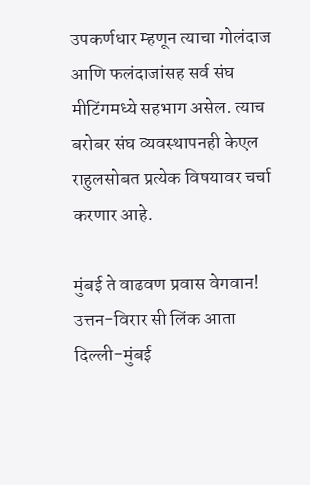उपकर्णधार म्हणून त्याचा गोलंदाज आणि फलंदाजांसह सर्व संघ मीटिंगमध्ये सहभाग असेल. त्याच बरोबर संघ व्यवस्थापनही केएल राहुलसोबत प्रत्येक विषयावर चर्चा करणार आहे.

मुंबई ते वाढवण प्रवास वेगवान! उत्तन-विरार सी लिंक आता दिल्ली-मुंबई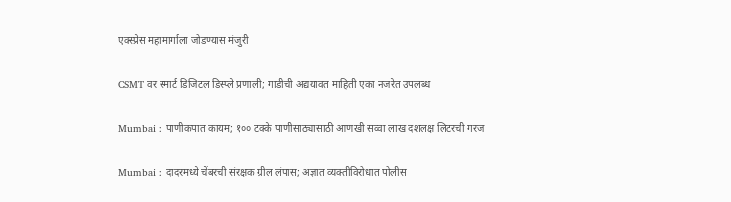एक्स्प्रेस महामार्गाला जोडण्यास मंजुरी

CSMT वर स्मार्ट डिजिटल डिस्प्ले प्रणाली; गाडीची अद्ययावत माहिती एका नजरेत उपलब्ध

Mumbai : पाणीकपात कायम; १०० टक्के पाणीसाठ्यासाठी आणखी सव्वा लाख दशलक्ष लिटरची गरज

Mumbai : दादरमध्ये चेंबरची संरक्षक ग्रील लंपास; अज्ञात व्यक्तीविरोधात पोलीस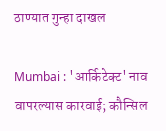ठाण्यात गुन्हा दाखल

Mumbai : 'आर्किटेक्ट' नाव वापरल्यास कारवाई; कौन्सिल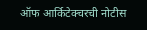ऑफ आर्किटेक्चरची नोटीस